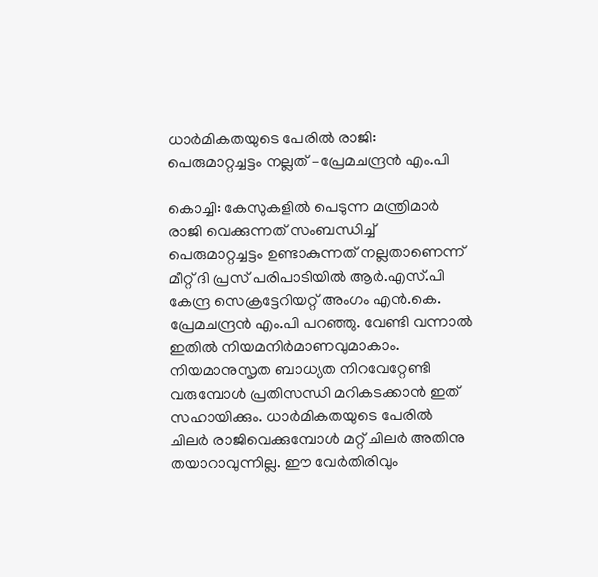ധാര്‍മികതയുടെ പേരില്‍ രാജി:  പെരുമാറ്റച്ചട്ടം നല്ലത് –പ്രേമചന്ദ്രന്‍ എം.പി

കൊച്ചി: കേസുകളില്‍ പെടുന്ന മന്ത്രിമാര്‍ രാജി വെക്കുന്നത് സംബന്ധിച്ച് പെരുമാറ്റച്ചട്ടം ഉണ്ടാകുന്നത് നല്ലതാണെന്ന് മീറ്റ് ദി പ്രസ് പരിപാടിയില്‍ ആര്‍.എസ്.പി കേന്ദ്ര സെക്രട്ടേറിയറ്റ് അംഗം എന്‍.കെ. പ്രേമചന്ദ്രന്‍ എം.പി പറഞ്ഞു. വേണ്ടി വന്നാല്‍ ഇതില്‍ നിയമനിര്‍മാണവുമാകാം. നിയമാനുസൃത ബാധ്യത നിറവേറ്റേണ്ടി വരുമ്പോള്‍ പ്രതിസന്ധി മറികടക്കാന്‍ ഇത് സഹായിക്കും. ധാര്‍മികതയുടെ പേരില്‍ ചിലര്‍ രാജിവെക്കുമ്പോള്‍ മറ്റ് ചിലര്‍ അതിനു തയാറാവുന്നില്ല. ഈ വേര്‍തിരിവും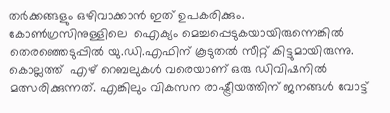തര്‍ക്കങ്ങളും ഒഴിവാക്കാന്‍ ഇത് ഉപകരിക്കും.
കോണ്‍ഗ്രസിനുള്ളിലെ  ഐക്യം മെച്ചപ്പെടുകയായിരുന്നെങ്കില്‍ തെരഞ്ഞെടുപ്പില്‍ യു.ഡി.എഫിന് കൂടുതല്‍ സീറ്റ് കിട്ടുമായിരുന്നു. കൊല്ലത്ത്  എഴ് റെബലുകള്‍ വരെയാണ് ഒരു ഡിവിഷനില്‍ മത്സരിക്കുന്നത്. എങ്കിലും വികസന രാഷ്ട്രീയത്തിന് ജനങ്ങള്‍ വോട്ട്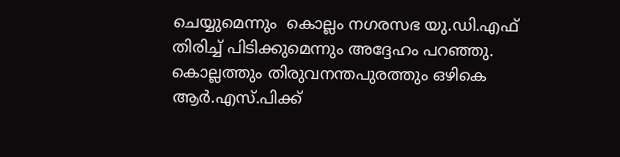ചെയ്യുമെന്നും  കൊല്ലം നഗരസഭ യു.ഡി.എഫ് തിരിച്ച് പിടിക്കുമെന്നും അദ്ദേഹം പറഞ്ഞു.
കൊല്ലത്തും തിരുവനന്തപുരത്തും ഒഴികെ ആര്‍.എസ്.പിക്ക്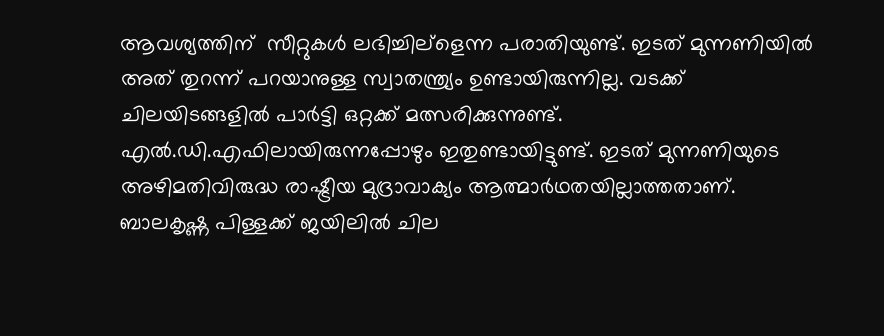ആവശ്യത്തിന്  സീറ്റുകള്‍ ലഭിച്ചില്ളെന്ന പരാതിയുണ്ട്. ഇടത് മുന്നണിയില്‍ അത് തുറന്ന് പറയാനുള്ള സ്വാതന്ത്ര്യം ഉണ്ടായിരുന്നില്ല. വടക്ക് ചിലയിടങ്ങളില്‍ പാര്‍ട്ടി ഒറ്റക്ക് മത്സരിക്കുന്നുണ്ട്. എല്‍.ഡി.എഫിലായിരുന്നപ്പോഴും ഇതുണ്ടായിട്ടുണ്ട്. ഇടത് മുന്നണിയുടെ അഴിമതിവിരുദ്ധ രാഷ്ട്രീയ മുദ്രാവാക്യം ആത്മാര്‍ഥതയില്ലാത്തതാണ്.
ബാലകൃഷ്ണ പിള്ളക്ക് ജയിലില്‍ ചില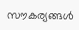സൗകര്യങ്ങള്‍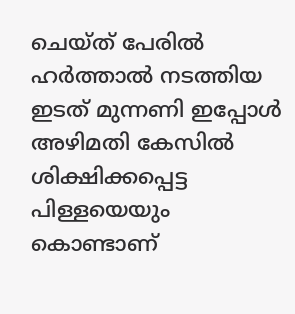ചെയ്ത് പേരില്‍ ഹര്‍ത്താല്‍ നടത്തിയ ഇടത് മുന്നണി ഇപ്പോള്‍ അഴിമതി കേസില്‍ ശിക്ഷിക്കപ്പെട്ട പിള്ളയെയും കൊണ്ടാണ്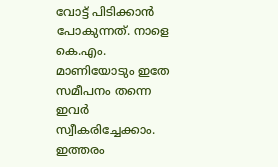വോട്ട് പിടിക്കാന്‍ പോകുന്നത്. നാളെ കെ.എം. മാണിയോടും ഇതേ സമീപനം തന്നെ ഇവര്‍ സ്വീകരിച്ചേക്കാം. ഇത്തരം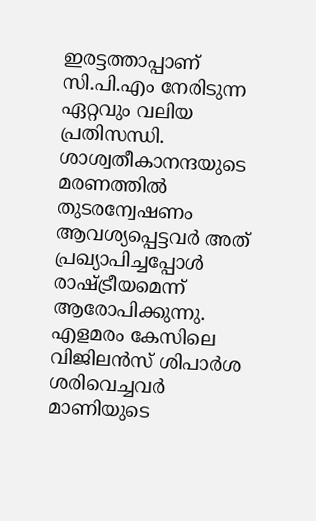ഇരട്ടത്താപ്പാണ് സി.പി.എം നേരിടുന്ന ഏറ്റവും വലിയ പ്രതിസന്ധി.
ശാശ്വതീകാനന്ദയുടെ മരണത്തില്‍ തുടരന്വേഷണം ആവശ്യപ്പെട്ടവര്‍ അത് പ്രഖ്യാപിച്ചപ്പോള്‍ രാഷ്ട്രീയമെന്ന് ആരോപിക്കുന്നു. എളമരം കേസിലെ വിജിലന്‍സ് ശിപാര്‍ശ ശരിവെച്ചവര്‍ മാണിയുടെ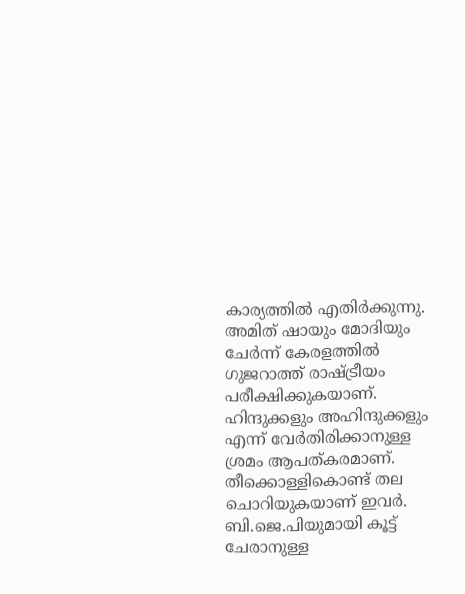കാര്യത്തില്‍ എതിര്‍ക്കുന്നു.  അമിത് ഷായും മോദിയും ചേര്‍ന്ന് കേരളത്തില്‍ ഗുജറാത്ത് രാഷ്ട്രീയം പരീക്ഷിക്കുകയാണ്. ഹിന്ദുക്കളും അഹിന്ദുക്കളും എന്ന് വേര്‍തിരിക്കാനുള്ള ശ്രമം ആപത്കരമാണ്. തീക്കൊള്ളികൊണ്ട് തല ചൊറിയുകയാണ് ഇവര്‍. ബി.ജെ.പിയുമായി കൂട്ട് ചേരാനുള്ള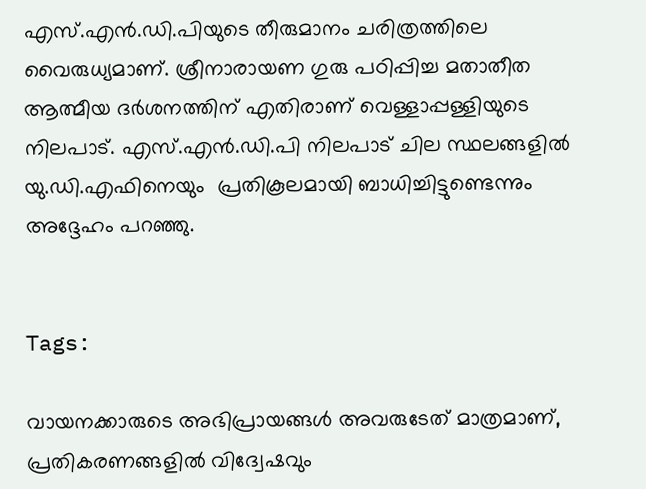എസ്.എന്‍.ഡി.പിയുടെ തീരുമാനം ചരിത്രത്തിലെ വൈരുധ്യമാണ്. ശ്രീനാരായണ ഗുരു പഠിപ്പിച്ച മതാതീത ആത്മീയ ദര്‍ശനത്തിന് എതിരാണ് വെള്ളാപ്പള്ളിയുടെ നിലപാട്. എസ്.എന്‍.ഡി.പി നിലപാട് ചില സ്ഥലങ്ങളില്‍ യു.ഡി.എഫിനെയും  പ്രതികൂലമായി ബാധിച്ചിട്ടുണ്ടെന്നും അദ്ദേഹം പറഞ്ഞു.


Tags:

വായനക്കാരുടെ അഭിപ്രായങ്ങള്‍ അവരുടേത് മാത്രമാണ്, പ്രതികരണങ്ങളിൽ വിദ്വേഷവും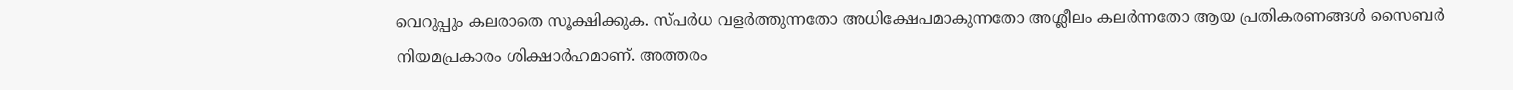വെറുപ്പും കലരാതെ സൂക്ഷിക്കുക. സ്പർധ വളർത്തുന്നതോ അധിക്ഷേപമാകുന്നതോ അശ്ലീലം കലർന്നതോ ആയ പ്രതികരണങ്ങൾ സൈബർ നിയമപ്രകാരം ശിക്ഷാർഹമാണ്. അത്തരം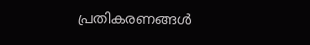പ്രതികരണങ്ങൾ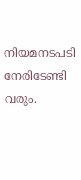നിയമനടപടി നേരിടേണ്ടി വരും.